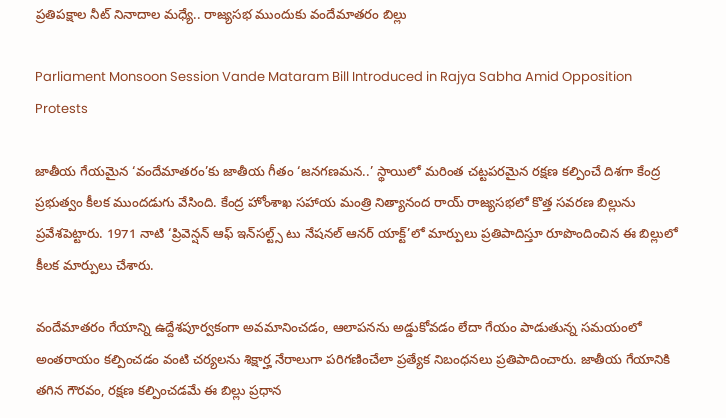ప్రతిపక్షాల నీట్ నినాదాల మధ్యే.. రాజ్యసభ ముందుకు వందేమాతరం బిల్లు

Parliament Monsoon Session Vande Mataram Bill Introduced in Rajya Sabha Amid Opposition Protests

జాతీయ గేయమైన ‘వందేమాతరం’కు జాతీయ గీతం ‘జనగణమన..’ స్థాయిలో మరింత చట్టపరమైన రక్షణ కల్పించే దిశగా కేంద్ర ప్రభుత్వం కీలక ముందడుగు వేసింది. కేంద్ర హోంశాఖ సహాయ మంత్రి నిత్యానంద రాయ్ రాజ్యసభలో కొత్త సవరణ బిల్లును ప్రవేశపెట్టారు. 1971 నాటి ‘ప్రివెన్షన్ ఆఫ్ ఇన్‌సల్ట్స్ టు నేషనల్ ఆనర్ యాక్ట్’లో మార్పులు ప్రతిపాదిస్తూ రూపొందించిన ఈ బిల్లులో కీలక మార్పులు చేశారు.

వందేమాతరం గేయాన్ని ఉద్దేశపూర్వకంగా అవమానించడం, ఆలాపనను అడ్డుకోవడం లేదా గేయం పాడుతున్న సమయంలో అంతరాయం కల్పించడం వంటి చర్యలను శిక్షార్హ నేరాలుగా పరిగణించేలా ప్రత్యేక నిబంధనలు ప్రతిపాదించారు. జాతీయ గేయానికి తగిన గౌరవం, రక్షణ కల్పించడమే ఈ బిల్లు ప్రధాన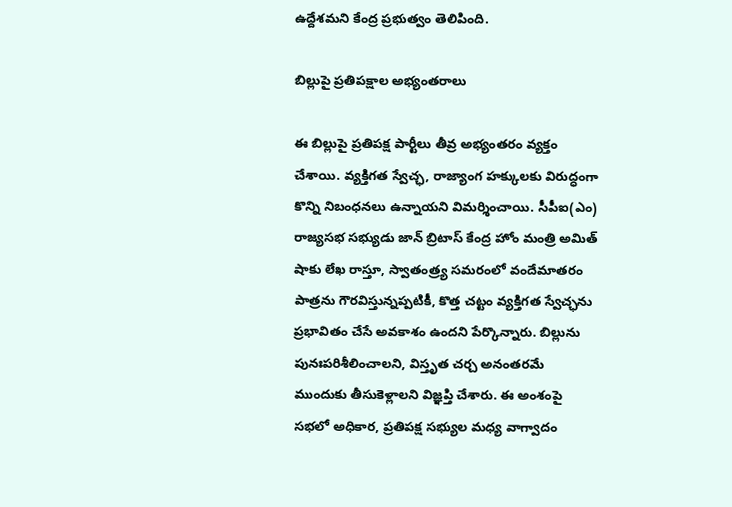ఉద్దేశమని కేంద్ర ప్రభుత్వం తెలిపింది.

బిల్లుపై ప్రతిపక్షాల అభ్యంతరాలు

ఈ బిల్లుపై ప్రతిపక్ష పార్టీలు తీవ్ర అభ్యంతరం వ్యక్తం చేశాయి. వ్యక్తిగత స్వేచ్ఛ, రాజ్యాంగ హక్కులకు విరుద్ధంగా కొన్ని నిబంధనలు ఉన్నాయని విమర్శించాయి. సీపీఐ(ఎం) రాజ్యసభ సభ్యుడు జాన్ బ్రిటాస్ కేంద్ర హోం మంత్రి అమిత్ షాకు లేఖ రాస్తూ, స్వాతంత్ర్య సమరంలో వందేమాతరం పాత్రను గౌరవిస్తున్నప్పటికీ, కొత్త చట్టం వ్యక్తిగత స్వేచ్ఛను ప్రభావితం చేసే అవకాశం ఉందని పేర్కొన్నారు. బిల్లును పునఃపరిశీలించాలని, విస్తృత చర్చ అనంతరమే ముందుకు తీసుకెళ్లాలని విజ్ఞప్తి చేశారు. ఈ అంశంపై సభలో అధికార, ప్రతిపక్ష సభ్యుల మధ్య వాగ్వాదం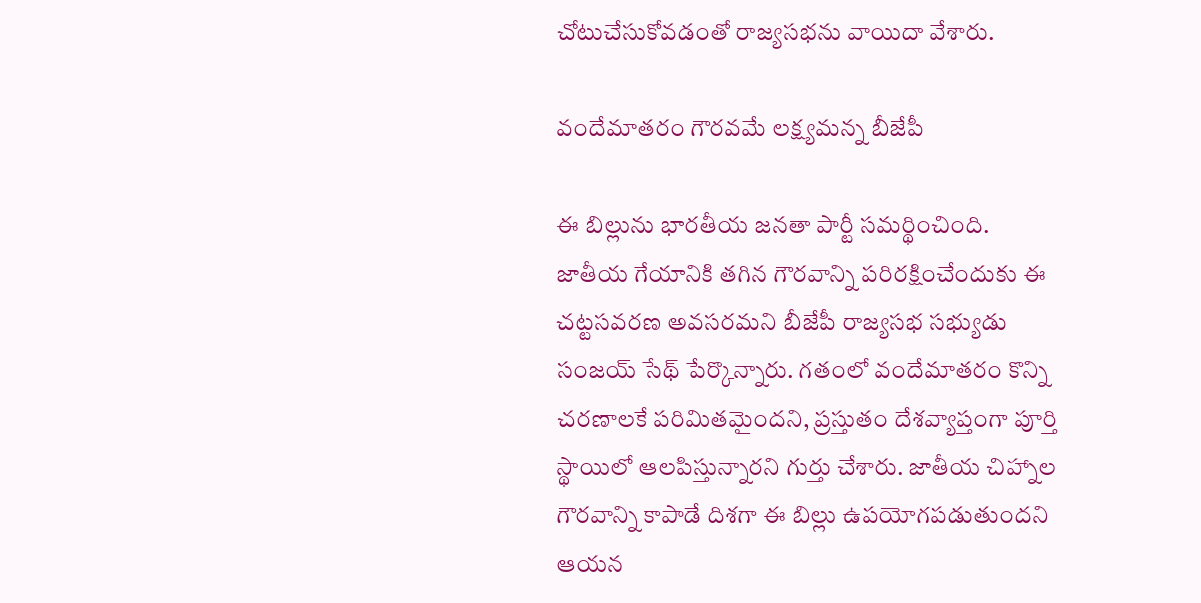చోటుచేసుకోవడంతో రాజ్యసభను వాయిదా వేశారు.

వందేమాతరం గౌరవమే లక్ష్యమన్న బీజేపీ

ఈ బిల్లును భారతీయ జనతా పార్టీ సమర్థించింది. జాతీయ గేయానికి తగిన గౌరవాన్ని పరిరక్షించేందుకు ఈ చట్టసవరణ అవసరమని బీజేపీ రాజ్యసభ సభ్యుడు సంజయ్ సేథ్ పేర్కొన్నారు. గతంలో వందేమాతరం కొన్ని చరణాలకే పరిమితమైందని, ప్రస్తుతం దేశవ్యాప్తంగా పూర్తి స్థాయిలో ఆలపిస్తున్నారని గుర్తు చేశారు. జాతీయ చిహ్నాల గౌరవాన్ని కాపాడే దిశగా ఈ బిల్లు ఉపయోగపడుతుందని ఆయన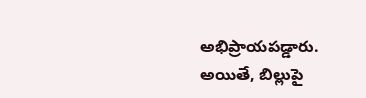అభిప్రాయపడ్డారు. అయితే, బిల్లుపై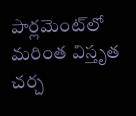పార్లమెంట్‌లో మరింత విస్తృత చర్చ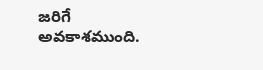జరిగే అవకాశముంది.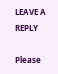LEAVE A REPLY

Please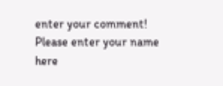enter your comment!
Please enter your name here